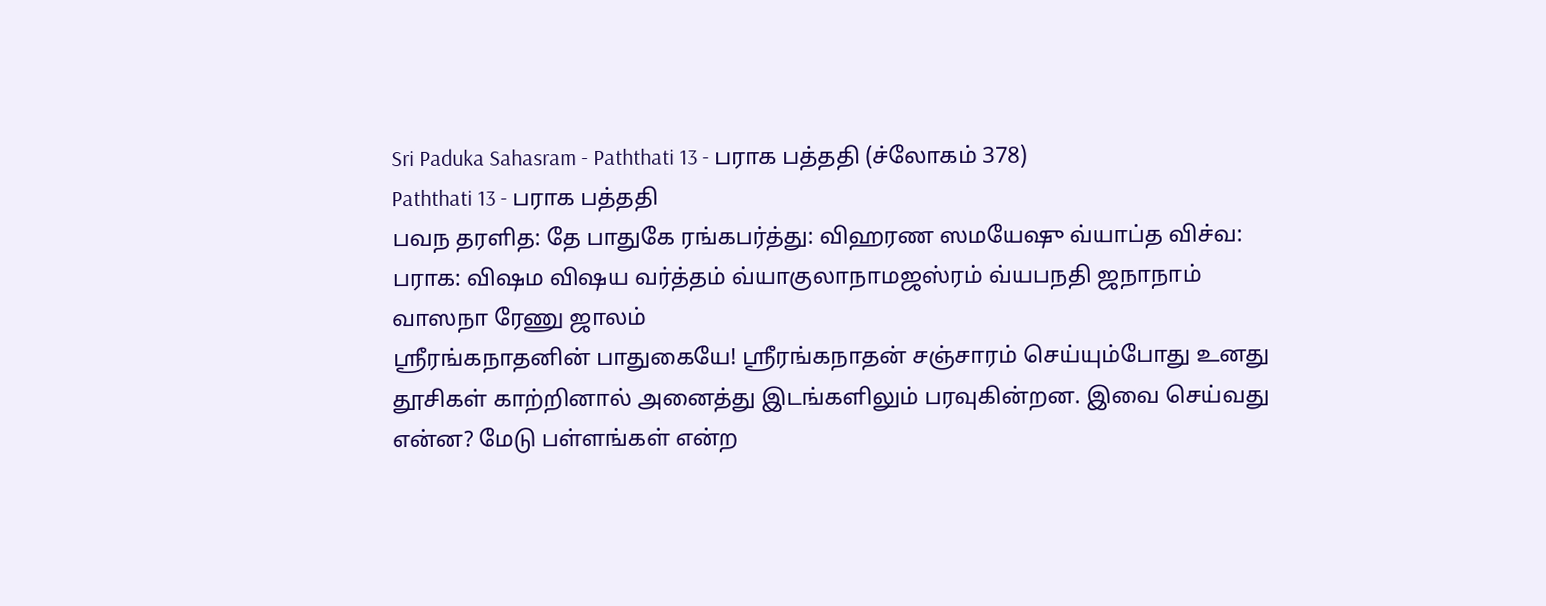Sri Paduka Sahasram - Paththati 13 - பராக பத்ததி (ச்லோகம் 378)
Paththati 13 - பராக பத்ததி
பவந தரளித: தே பாதுகே ரங்கபர்த்து: விஹரண ஸமயேஷு வ்யாப்த விச்வ: பராக: விஷம விஷய வர்த்தம் வ்யாகுலாநாமஜஸ்ரம் வ்யபநதி ஜநாநாம் வாஸநா ரேணு ஜாலம்
ஸ்ரீரங்கநாதனின் பாதுகையே! ஸ்ரீரங்கநாதன் சஞ்சாரம் செய்யும்போது உனது தூசிகள் காற்றினால் அனைத்து இடங்களிலும் பரவுகின்றன. இவை செய்வது என்ன? மேடு பள்ளங்கள் என்ற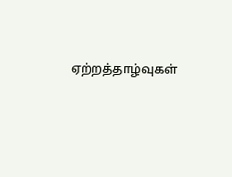ஏற்றத்தாழ்வுகள்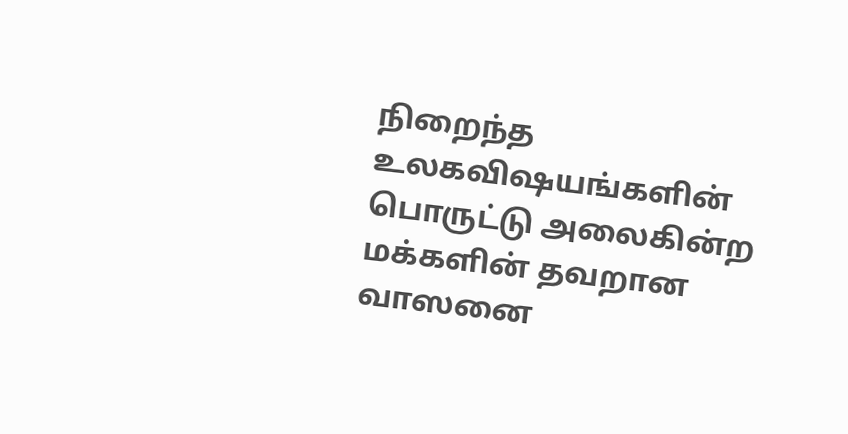நிறைந்த உலகவிஷயங்களின் பொருட்டு அலைகின்ற மக்களின் தவறான வாஸனை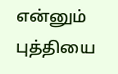என்னும் புத்தியை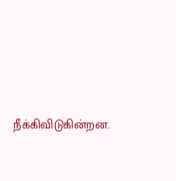நீக்கிவிடுகின்றன.